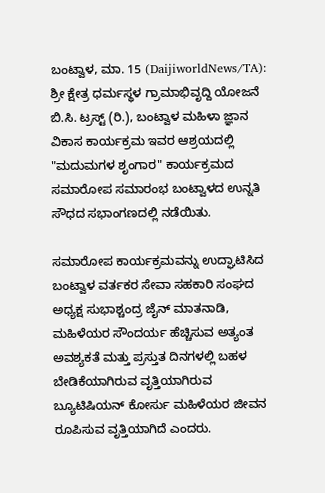ಬಂಟ್ವಾಳ, ಮಾ. 15 (DaijiworldNews/TA): ಶ್ರೀ ಕ್ಷೇತ್ರ ಧರ್ಮಸ್ಥಳ ಗ್ರಾಮಾಭಿವೃದ್ದಿ ಯೋಜನೆ ಬಿ.ಸಿ. ಟ್ರಸ್ಟ್ (ರಿ.), ಬಂಟ್ವಾಳ ಮಹಿಳಾ ಜ್ಞಾನ ವಿಕಾಸ ಕಾರ್ಯಕ್ರಮ ಇವರ ಆಶ್ರಯದಲ್ಲಿ "ಮದುಮಗಳ ಶೃಂಗಾರ" ಕಾರ್ಯಕ್ರಮದ ಸಮಾರೋಪ ಸಮಾರಂಭ ಬಂಟ್ವಾಳದ ಉನ್ನತಿ ಸೌಧದ ಸಭಾಂಗಣದಲ್ಲಿ ನಡೆಯಿತು.

ಸಮಾರೋಪ ಕಾರ್ಯಕ್ರಮವನ್ನು ಉದ್ಘಾಟಿಸಿದ ಬಂಟ್ವಾಳ ವರ್ತಕರ ಸೇವಾ ಸಹಕಾರಿ ಸಂಘದ ಅಧ್ಯಕ್ಷ ಸುಭಾಶ್ಚಂದ್ರ ಜೈನ್ ಮಾತನಾಡಿ, ಮಹಿಳೆಯರ ಸೌಂದರ್ಯ ಹೆಚ್ಚಿಸುವ ಅತ್ಯಂತ ಅವಶ್ಯಕತೆ ಮತ್ತು ಪ್ರಸ್ತುತ ದಿನಗಳಲ್ಲಿ ಬಹಳ ಬೇಡಿಕೆಯಾಗಿರುವ ವೃತ್ತಿಯಾಗಿರುವ ಬ್ಯೂಟಿಷಿಯನ್ ಕೋರ್ಸು ಮಹಿಳೆಯರ ಜೀವನ ರೂಪಿಸುವ ವೃತ್ತಿಯಾಗಿದೆ ಎಂದರು.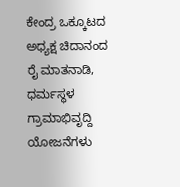ಕೇಂದ್ರ ಒಕ್ಕೂಟದ ಅಧ್ಯಕ್ಷ ಚಿದಾನಂದ ರೈ ಮಾತನಾಡಿ, ಧರ್ಮಸ್ಥಳ ಗ್ರಾಮಾಭಿವೃದ್ದಿ ಯೋಜನೆಗಳು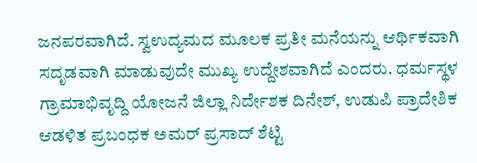ಜನಪರವಾಗಿದೆ. ಸ್ವಉದ್ಯಮದ ಮೂಲಕ ಪ್ರತೀ ಮನೆಯನ್ನು ಆರ್ಥಿಕವಾಗಿ ಸದೃಡವಾಗಿ ಮಾಡುವುದೇ ಮುಖ್ಯ ಉದ್ದೇಶವಾಗಿದೆ ಎಂದರು. ಧರ್ಮಸ್ಥಳ ಗ್ರಾಮಾಭಿವೃದ್ದಿ ಯೋಜನೆ ಜಿಲ್ಲಾ ನಿರ್ದೇಶಕ ದಿನೇಶ್, ಉಡುಪಿ ಪ್ರಾದೇಶಿಕ ಆಡಳಿತ ಪ್ರಬಂಧಕ ಅಮರ್ ಪ್ರಸಾದ್ ಶೆಟ್ಟಿ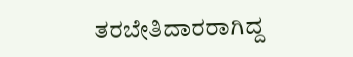ತರಬೇತಿದಾರರಾಗಿದ್ದ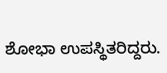ಶೋಭಾ ಉಪಸ್ಥಿತರಿದ್ದರು.